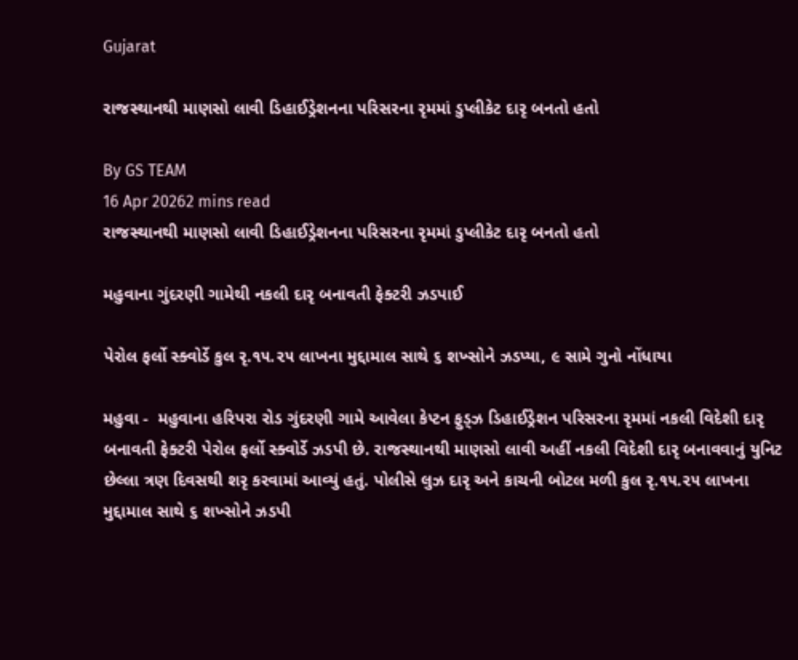Gujarat

રાજસ્થાનથી માણસો લાવી ડિહાઈડ્રેશનના પરિસરના રૃમમાં ડુપ્લીકેટ દારૃ બનતો હતો

By GS TEAM
16 Apr 20262 mins read
રાજસ્થાનથી માણસો લાવી ડિહાઈડ્રેશનના પરિસરના રૃમમાં ડુપ્લીકેટ દારૃ બનતો હતો

મહુવાના ગુંદરણી ગામેથી નકલી દારૃ બનાવતી ફેક્ટરી ઝડપાઈ

પેરોલ ફર્લો સ્ક્વોર્ડે કુલ રૃ.૧૫.૨૫ લાખના મુદ્દામાલ સાથે ૬ શખ્સોને ઝડપ્યા, ૯ સામે ગુનો નોંધાયા

મહુવા -  મહુવાના હરિપરા રોડ ગુંદરણી ગામે આવેલા કેપ્ટન ફુડ્ઝ ડિહાઈડ્રેશન પરિસરના રૃમમાં નકલી વિદેશી દારૃ બનાવતી ફેક્ટરી પેરોલ ફર્લો સ્ક્વોર્ડે ઝડપી છે. રાજસ્થાનથી માણસો લાવી અહીં નકલી વિદેશી દારૃ બનાવવાનું યુનિટ છેલ્લા ત્રણ દિવસથી શરૃ કરવામાં આવ્યું હતું. પોલીસે લુઝ દારૃ અને કાચની બોટલ મળી કુલ રૃ.૧૫.૨૫ લાખના મુદ્દામાલ સાથે ૬ શખ્સોને ઝડપી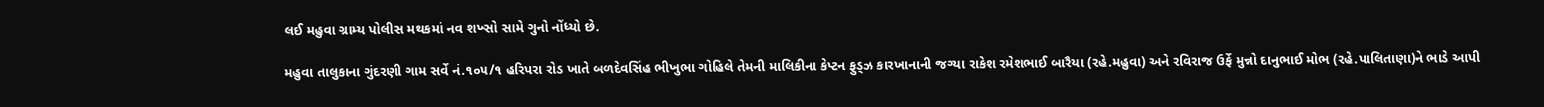લઈ મહુવા ગ્રામ્ય પોલીસ મથકમાં નવ શખ્સો સામે ગુનો નોંધ્યો છે.

મહુવા તાલુકાના ગુંદરણી ગામ સર્વે નં.૧૦૫/૧ હરિપરા રોડ ખાતે બળદેવસિંહ ભીખુભા ગોહિલે તેમની માલિકીના કેપ્ટન ફુડ્ઝ કારખાનાની જગ્યા રાકેશ રમેશભાઈ બારૈયા (રહે.મહુવા) અને રવિરાજ ઉર્ફે મુન્નો દાનુભાઈ મોભ (રહે.પાલિતાણા)ને ભાડે આપી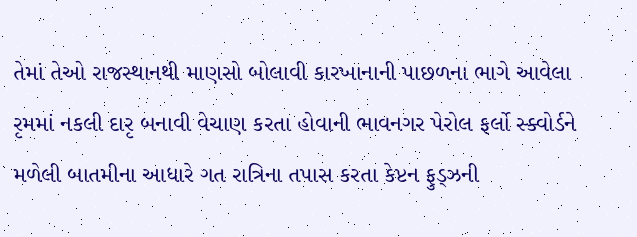તેમાં તેઓ રાજસ્થાનથી માણસો બોલાવી કારખાનાની પાછળના ભાગે આવેલા રૃમમાં નકલી દારૃ બનાવી વેચાણ કરતા હોવાની ભાવનગર પેરોલ ફર્લો સ્ક્વોર્ડને મળેલી બાતમીના આધારે ગત રાત્રિના તપાસ કરતા કેપ્ટન ફુડ્ઝની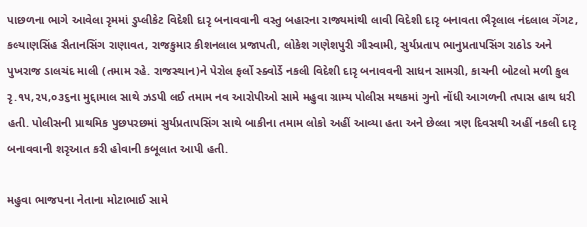પાછળના ભાગે આવેલા રૃમમાં ડુપ્લીકેટ વિદેશી દારૃ બનાવવાની વસ્તુ બહારના રાજ્યમાંથી લાવી વિદેશી દારૃ બનાવતા ભૈરૃલાલ નંદલાલ ગેંગટ, કલ્યાણસિંહ સૈતાનસિંગ રાણાવત, રાજકુમાર કીશનલાલ પ્રજાપતી, લોકેશ ગણેશપુરી ગૌસ્વામી, સુર્યપ્રતાપ ભાનુપ્રતાપસિંગ રાઠોડ અને પુખરાજ ડાલચંદ માલી (તમામ રહે. રાજસ્થાન)ને પેરોલ ફર્લો સ્ક્વોર્ડે નકલી વિદેશી દારૃ બનાવવની સાધન સામગ્રી, કાચની બોટલો મળી કુલ રૃ.૧૫,૨૫,૦૩૬ના મુદ્દામાલ સાથે ઝડપી લઈ તમામ નવ આરોપીઓ સામે મહુવા ગ્રામ્ય પોલીસ મથકમાં ગુનો નોંધી આગળની તપાસ હાથ ધરી હતી. પોલીસની પ્રાથમિક પુછપરછમાં સુર્યપ્રતાપસિંગ સાથે બાકીના તમામ લોકો અહીં આવ્યા હતા અને છેલ્લા ત્રણ દિવસથી અહીં નકલી દારૃ બનાવવાની શરૃઆત કરી હોવાની કબૂલાત આપી હતી.

મહુવા ભાજપના નેતાના મોટાભાઈ સામે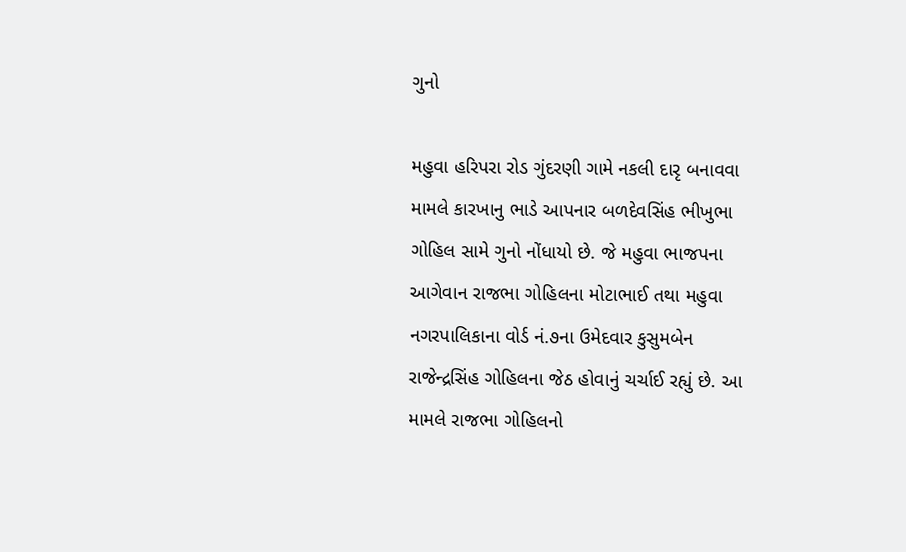ગુનો

મહુવા હરિપરા રોડ ગુંદરણી ગામે નકલી દારૃ બનાવવા મામલે કારખાનુ ભાડે આપનાર બળદેવસિંહ ભીખુભા ગોહિલ સામે ગુનો નોંધાયો છે. જે મહુવા ભાજપના આગેવાન રાજભા ગોહિલના મોટાભાઈ તથા મહુવા નગરપાલિકાના વોર્ડ નં.૭ના ઉમેદવાર કુસુમબેન રાજેન્દ્રસિંહ ગોહિલના જેઠ હોવાનું ચર્ચાઈ રહ્યું છે. આ મામલે રાજભા ગોહિલનો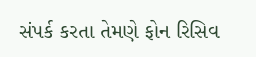સંપર્ક કરતા તેમણે ફોન રિસિવ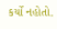કર્યો નહોતો.